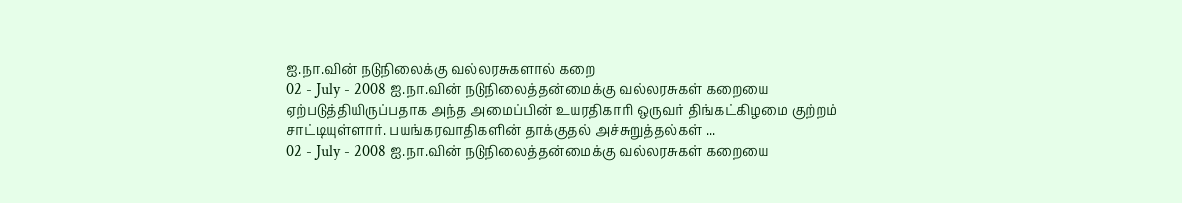ஐ.நா.வின் நடுநிலைக்கு வல்லரசுகளால் கறை
02 - July - 2008 ஐ.நா.வின் நடுநிலைத்தன்மைக்கு வல்லரசுகள் கறையை ஏற்படுத்தியிருப்பதாக அந்த அமைப்பின் உயரதிகாரி ஒருவர் திங்கட்கிழமை குற்றம் சாட்டியுள்ளார். பயங்கரவாதிகளின் தாக்குதல் அச்சுறுத்தல்கள் ...
02 - July - 2008 ஐ.நா.வின் நடுநிலைத்தன்மைக்கு வல்லரசுகள் கறையை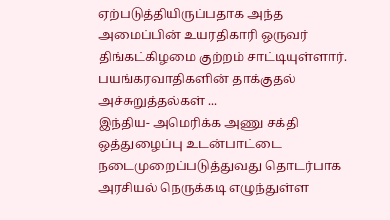ஏற்படுத்தியிருப்பதாக அந்த அமைப்பின் உயரதிகாரி ஒருவர் திங்கட்கிழமை குற்றம் சாட்டியுள்ளார். பயங்கரவாதிகளின் தாக்குதல் அச்சுறுத்தல்கள் ...
இந்திய- அமெரிக்க அணு சக்தி ஒத்துழைப்பு உடன்பாட்டை நடைமுறைப்படுத்துவது தொடர்பாக அரசியல் நெருக்கடி எழுந்துள்ள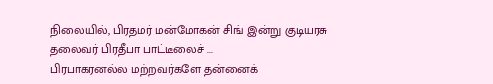நிலையில், பிரதமர் மன்மோகன் சிங் இன்று குடியரசு தலைவர் பிரதீபா பாட்டீலைச் ...
பிரபாகரனல்ல மற்றவர்களே தன்னைக்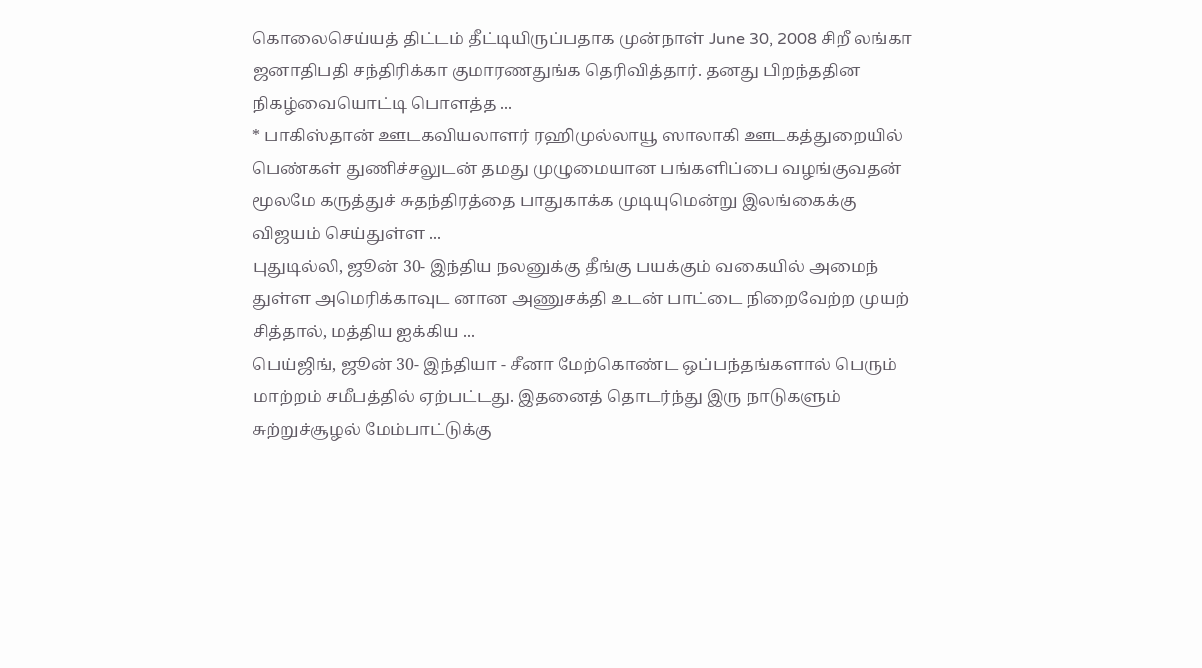கொலைசெய்யத் திட்டம் தீட்டியிருப்பதாக முன்நாள் June 30, 2008 சிறீ லங்கா ஜனாதிபதி சந்திரிக்கா குமாரணதுங்க தெரிவித்தார். தனது பிறந்ததின நிகழ்வையொட்டி பொளத்த ...
* பாகிஸ்தான் ஊடகவியலாளர் ரஹிமுல்லாயூ ஸாலாகி ஊடகத்துறையில் பெண்கள் துணிச்சலுடன் தமது முழுமையான பங்களிப்பை வழங்குவதன் மூலமே கருத்துச் சுதந்திரத்தை பாதுகாக்க முடியுமென்று இலங்கைக்கு விஜயம் செய்துள்ள ...
புதுடில்லி, ஜூன் 30- இந்திய நலனுக்கு தீங்கு பயக்கும் வகையில் அமைந் துள்ள அமெரிக்காவுட னான அணுசக்தி உடன் பாட்டை நிறைவேற்ற முயற் சித்தால், மத்திய ஐக்கிய ...
பெய்ஜிங், ஜூன் 30- இந்தியா - சீனா மேற்கொண்ட ஒப்பந்தங்களால் பெரும் மாற்றம் சமீபத்தில் ஏற்பட்டது. இதனைத் தொடர்ந்து இரு நாடுகளும் சுற்றுச்சூழல் மேம்பாட்டுக்கு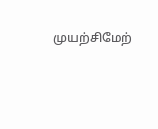முயற்சிமேற்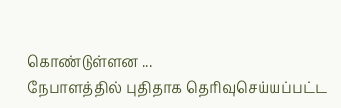கொண்டுள்ளன ...
நேபாளத்தில் புதிதாக தெரிவுசெய்யப்பட்ட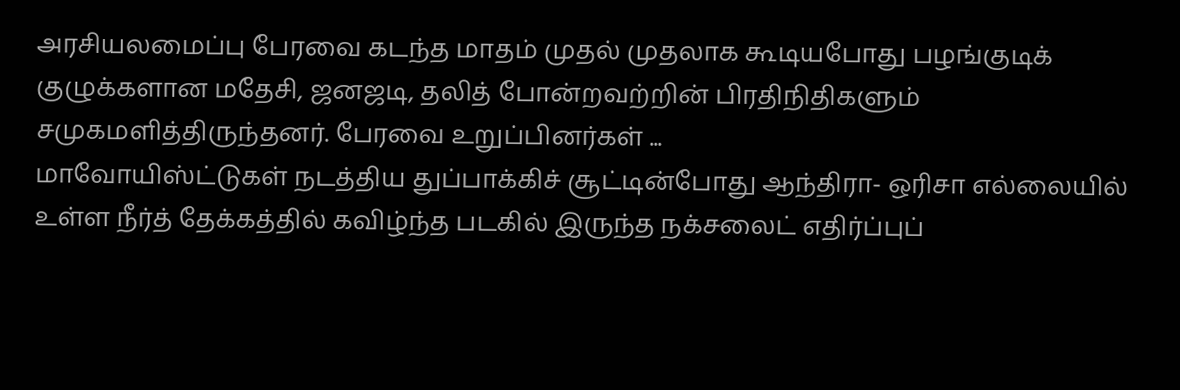அரசியலமைப்பு பேரவை கடந்த மாதம் முதல் முதலாக கூடியபோது பழங்குடிக் குழுக்களான மதேசி, ஜனஜடி, தலித் போன்றவற்றின் பிரதிநிதிகளும் சமுகமளித்திருந்தனர். பேரவை உறுப்பினர்கள் ...
மாவோயிஸ்ட்டுகள் நடத்திய துப்பாக்கிச் சூட்டின்போது ஆந்திரா- ஒரிசா எல்லையில் உள்ள நீர்த் தேக்கத்தில் கவிழ்ந்த படகில் இருந்த நக்சலைட் எதிர்ப்புப்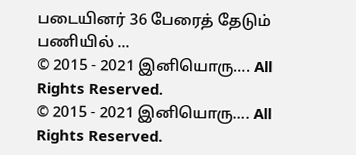படையினர் 36 பேரைத் தேடும் பணியில் ...
© 2015 - 2021 இனியொரு…. All Rights Reserved.
© 2015 - 2021 இனியொரு…. All Rights Reserved.